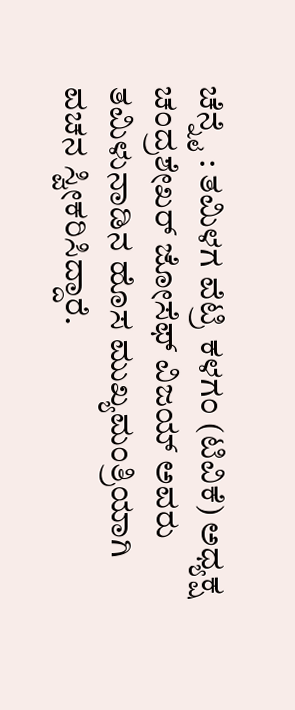ಚೆನ್ನೈ : ತಮಿಳಗ ವೆಟ್ರಿ ಕಳಗಂ (ಟಿವಿಕೆ) ಅಧ್ಯಕ್ಷ ಚಂದ್ರಶೇಖರ್ ಜೋಸೆಫ್ ವಿಜಯ್ ಅವರು ತಮಿಳುನಾಡಿನ ಹೊಸ ಮುಖ್ಯಮಂತ್ರಿಯಾಗಿ ವಚನ ಸ್ವೀಕರಿಸಿದ್ದಾರೆ.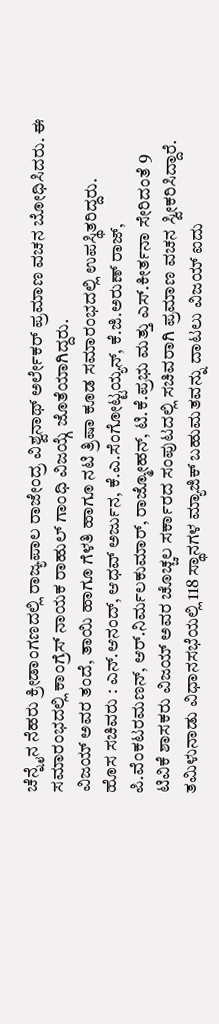ಚೆನ್ನೈನ ನೆಹರು ಕ್ರೀಡಾಂಗಣದಲ್ಲಿ ರಾಜ್ಯಪಾಲ ರಾಜೇಂದ್ರ ವಿಶ್ವನಾಥ್ ಅರ್ಲೇಕರ್ ಪ್ರಮಾಣ ವಚನ ಬೋಧಿಸಿದರು. ಈ ಸಮಾರಂಭದಲ್ಲಿ ಕಾಂಗ್ರೆಸ್ ನಾಯಕ ರಾಹುಲ್ ಗಾಂಧಿ ವಿಜಯ್ಗೆ ಜೊತೆಯಾಗಿದ್ದರು.
ವಿಜಯ್ ಅವರ ತಂದೆ, ತಾಯಿ ಹಾಗೂ ಗೆಳತಿ ಹಾಗೂ ನಟಿ ತ್ರಿಷಾ ಕೂಡ ಸಮಾರಂಭದಲ್ಲಿ ಉಪಸ್ಥಿತರಿದ್ದರು.
ಹೊಸ ಸಚಿವರು : ಎನ್.ಆನಂದ್, ಆಧವ್ ಅರ್ಜುನ, ಕೆ.ಎ.ಸೆಂಗೋಟ್ಟಯ್ಯನ್, ಕೆ.ಜಿ.ಅರುಣ್ ರಾಜ್, ಪಿ.ವೆಂಕಟರಮಣನ್, ಆರ್.ನಿರ್ಮಲಕುಮಾರ್, ರಾಜ್ಮೋಹನ್, ಟಿ.ಕೆ.ಪ್ರಭು ಮತ್ತು ಎಸ್.ಕೀರ್ತನಾ ಸೇರಿದಂತೆ 9 ಟಿವಿಕೆ ಶಾಸಕರು ವಿಜಯ್ ಅವರ ಚೊಚ್ಚಲ ಸರ್ಕಾರದ ಸಂಪುಟದಲ್ಲಿ ಸಚಿವರಾಗಿ ಪ್ರಮಾಣ ವಚನ ಸ್ವೀಕರಿಸಿದ್ದಾರೆ.
ತಮಿಳುನಾಡು ವಿಧಾನಸಭೆಯಲ್ಲಿ 118 ಸ್ಥಾನಗಳ ಮ್ಯಾಜಿಕ್ ಬಹುಮತವನ್ನು ದಾಟಲು ವಿಜಯ್ ಐದು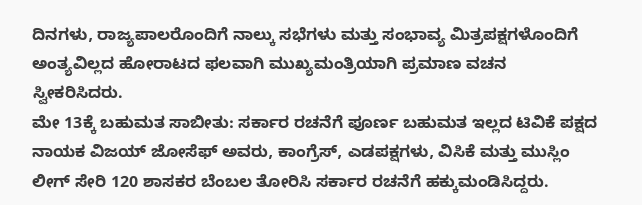ದಿನಗಳು, ರಾಜ್ಯಪಾಲರೊಂದಿಗೆ ನಾಲ್ಕು ಸಭೆಗಳು ಮತ್ತು ಸಂಭಾವ್ಯ ಮಿತ್ರಪಕ್ಷಗಳೊಂದಿಗೆ ಅಂತ್ಯವಿಲ್ಲದ ಹೋರಾಟದ ಫಲವಾಗಿ ಮುಖ್ಯಮಂತ್ರಿಯಾಗಿ ಪ್ರಮಾಣ ವಚನ ಸ್ವೀಕರಿಸಿದರು.
ಮೇ 13ಕ್ಕೆ ಬಹುಮತ ಸಾಬೀತು: ಸರ್ಕಾರ ರಚನೆಗೆ ಪೂರ್ಣ ಬಹುಮತ ಇಲ್ಲದ ಟಿವಿಕೆ ಪಕ್ಷದ ನಾಯಕ ವಿಜಯ್ ಜೋಸೆಫ್ ಅವರು, ಕಾಂಗ್ರೆಸ್, ಎಡಪಕ್ಷಗಳು, ವಿಸಿಕೆ ಮತ್ತು ಮುಸ್ಲಿಂ ಲೀಗ್ ಸೇರಿ 120 ಶಾಸಕರ ಬೆಂಬಲ ತೋರಿಸಿ ಸರ್ಕಾರ ರಚನೆಗೆ ಹಕ್ಕುಮಂಡಿಸಿದ್ದರು.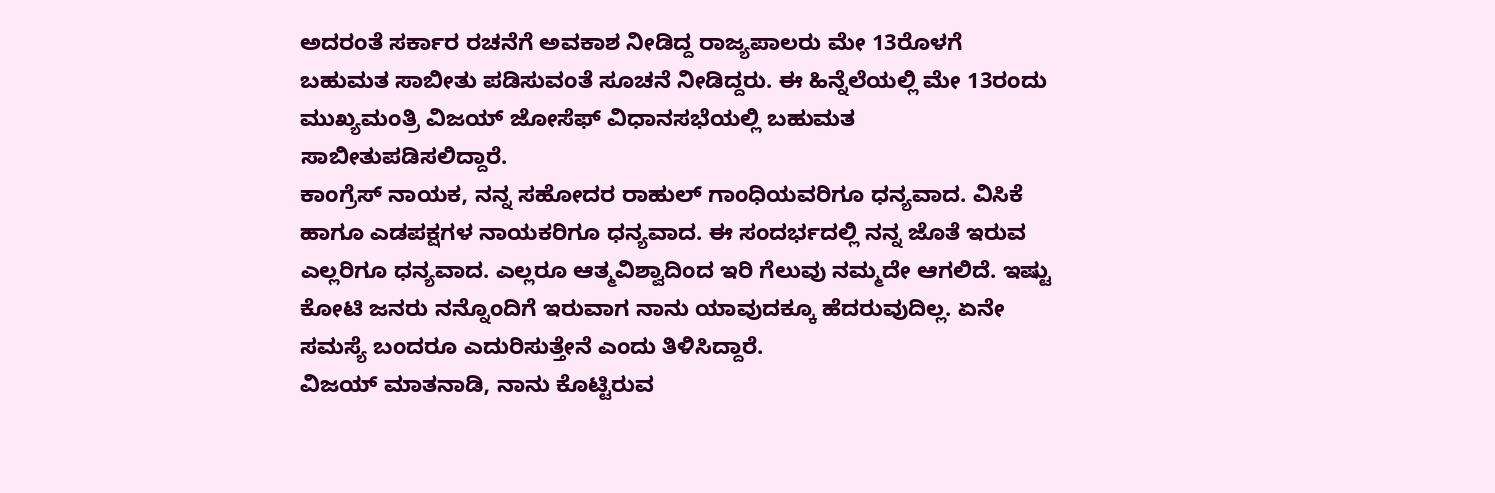ಅದರಂತೆ ಸರ್ಕಾರ ರಚನೆಗೆ ಅವಕಾಶ ನೀಡಿದ್ದ ರಾಜ್ಯಪಾಲರು ಮೇ 13ರೊಳಗೆ ಬಹುಮತ ಸಾಬೀತು ಪಡಿಸುವಂತೆ ಸೂಚನೆ ನೀಡಿದ್ದರು. ಈ ಹಿನ್ನೆಲೆಯಲ್ಲಿ ಮೇ 13ರಂದು ಮುಖ್ಯಮಂತ್ರಿ ವಿಜಯ್ ಜೋಸೆಫ್ ವಿಧಾನಸಭೆಯಲ್ಲಿ ಬಹುಮತ ಸಾಬೀತುಪಡಿಸಲಿದ್ದಾರೆ.
ಕಾಂಗ್ರೆಸ್ ನಾಯಕ, ನನ್ನ ಸಹೋದರ ರಾಹುಲ್ ಗಾಂಧಿಯವರಿಗೂ ಧನ್ಯವಾದ. ವಿಸಿಕೆ ಹಾಗೂ ಎಡಪಕ್ಷಗಳ ನಾಯಕರಿಗೂ ಧನ್ಯವಾದ. ಈ ಸಂದರ್ಭದಲ್ಲಿ ನನ್ನ ಜೊತೆ ಇರುವ ಎಲ್ಲರಿಗೂ ಧನ್ಯವಾದ. ಎಲ್ಲರೂ ಆತ್ಮವಿಶ್ವಾದಿಂದ ಇರಿ ಗೆಲುವು ನಮ್ಮದೇ ಆಗಲಿದೆ. ಇಷ್ಟು ಕೋಟಿ ಜನರು ನನ್ನೊಂದಿಗೆ ಇರುವಾಗ ನಾನು ಯಾವುದಕ್ಕೂ ಹೆದರುವುದಿಲ್ಲ. ಏನೇ ಸಮಸ್ಯೆ ಬಂದರೂ ಎದುರಿಸುತ್ತೇನೆ ಎಂದು ತಿಳಿಸಿದ್ದಾರೆ.
ವಿಜಯ್ ಮಾತನಾಡಿ, ನಾನು ಕೊಟ್ಟಿರುವ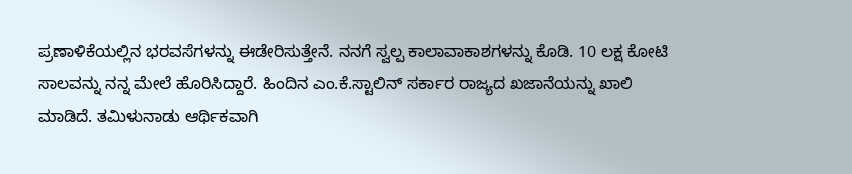ಪ್ರಣಾಳಿಕೆಯಲ್ಲಿನ ಭರವಸೆಗಳನ್ನು ಈಡೇರಿಸುತ್ತೇನೆ. ನನಗೆ ಸ್ವಲ್ಪ ಕಾಲಾವಾಕಾಶಗಳನ್ನು ಕೊಡಿ. 10 ಲಕ್ಷ ಕೋಟಿ ಸಾಲವನ್ನು ನನ್ನ ಮೇಲೆ ಹೊರಿಸಿದ್ದಾರೆ. ಹಿಂದಿನ ಎಂ.ಕೆ.ಸ್ಟಾಲಿನ್ ಸರ್ಕಾರ ರಾಜ್ಯದ ಖಜಾನೆಯನ್ನು ಖಾಲಿ ಮಾಡಿದೆ. ತಮಿಳುನಾಡು ಆರ್ಥಿಕವಾಗಿ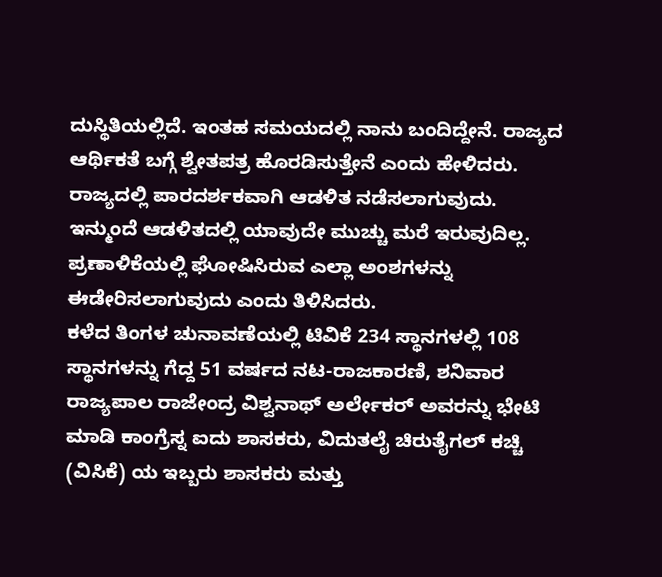ದುಸ್ಥಿತಿಯಲ್ಲಿದೆ. ಇಂತಹ ಸಮಯದಲ್ಲಿ ನಾನು ಬಂದಿದ್ದೇನೆ. ರಾಜ್ಯದ ಆರ್ಥಿಕತೆ ಬಗ್ಗೆ ಶ್ವೇತಪತ್ರ ಹೊರಡಿಸುತ್ತೇನೆ ಎಂದು ಹೇಳಿದರು.
ರಾಜ್ಯದಲ್ಲಿ ಪಾರದರ್ಶಕವಾಗಿ ಆಡಳಿತ ನಡೆಸಲಾಗುವುದು. ಇನ್ಮುಂದೆ ಆಡಳಿತದಲ್ಲಿ ಯಾವುದೇ ಮುಚ್ಚು ಮರೆ ಇರುವುದಿಲ್ಲ. ಪ್ರಣಾಳಿಕೆಯಲ್ಲಿ ಘೋಷಿಸಿರುವ ಎಲ್ಲಾ ಅಂಶಗಳನ್ನು ಈಡೇರಿಸಲಾಗುವುದು ಎಂದು ತಿಳಿಸಿದರು.
ಕಳೆದ ತಿಂಗಳ ಚುನಾವಣೆಯಲ್ಲಿ ಟಿವಿಕೆ 234 ಸ್ಥಾನಗಳಲ್ಲಿ 108 ಸ್ಥಾನಗಳನ್ನು ಗೆದ್ದ 51 ವರ್ಷದ ನಟ-ರಾಜಕಾರಣಿ, ಶನಿವಾರ ರಾಜ್ಯಪಾಲ ರಾಜೇಂದ್ರ ವಿಶ್ವನಾಥ್ ಅರ್ಲೇಕರ್ ಅವರನ್ನು ಭೇಟಿ ಮಾಡಿ ಕಾಂಗ್ರೆಸ್ನ ಐದು ಶಾಸಕರು, ವಿದುತಲೈ ಚಿರುತೈಗಲ್ ಕಚ್ಚಿ (ವಿಸಿಕೆ) ಯ ಇಬ್ಬರು ಶಾಸಕರು ಮತ್ತು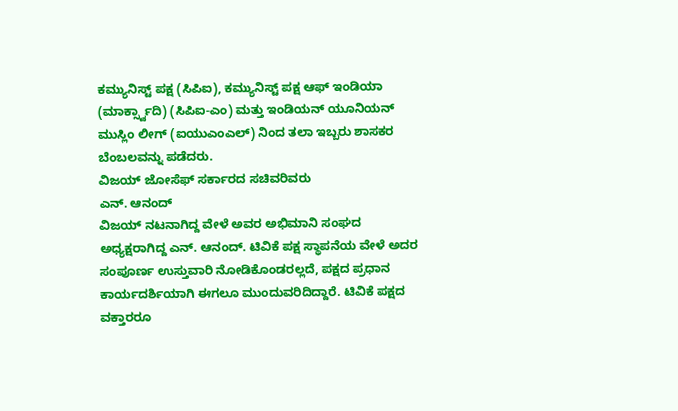ಕಮ್ಯುನಿಸ್ಟ್ ಪಕ್ಷ (ಸಿಪಿಐ), ಕಮ್ಯುನಿಸ್ಟ್ ಪಕ್ಷ ಆಫ್ ಇಂಡಿಯಾ (ಮಾರ್ಕ್ಸ್ವಾದಿ) (ಸಿಪಿಐ-ಎಂ) ಮತ್ತು ಇಂಡಿಯನ್ ಯೂನಿಯನ್ ಮುಸ್ಲಿಂ ಲೀಗ್ (ಐಯುಎಂಎಲ್) ನಿಂದ ತಲಾ ಇಬ್ಬರು ಶಾಸಕರ ಬೆಂಬಲವನ್ನು ಪಡೆದರು.
ವಿಜಯ್ ಜೋಸೆಫ್ ಸರ್ಕಾರದ ಸಚಿವರಿವರು
ಎನ್. ಆನಂದ್
ವಿಜಯ್ ನಟನಾಗಿದ್ದ ವೇಳೆ ಅವರ ಅಭಿಮಾನಿ ಸಂಘದ ಅಧ್ಯಕ್ಷರಾಗಿದ್ದ ಎನ್. ಆನಂದ್. ಟಿವಿಕೆ ಪಕ್ಷ ಸ್ಥಾಪನೆಯ ವೇಳೆ ಅದರ ಸಂಪೂರ್ಣ ಉಸ್ತುವಾರಿ ನೋಡಿಕೊಂಡರಲ್ಲದೆ, ಪಕ್ಷದ ಪ್ರಧಾನ ಕಾರ್ಯದರ್ಶಿಯಾಗಿ ಈಗಲೂ ಮುಂದುವರಿದಿದ್ದಾರೆ. ಟಿವಿಕೆ ಪಕ್ಷದ ವಕ್ತಾರರೂ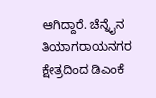ಆಗಿದ್ದಾರೆ. ಚೆನ್ನೈನ ತಿಯಾಗರಾಯನಗರ ಕ್ಷೇತ್ರದಿಂದ ಡಿಎಂಕೆ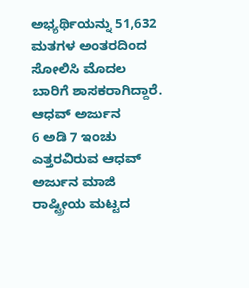ಅಭ್ಯರ್ಥಿಯನ್ನು 51,632 ಮತಗಳ ಅಂತರದಿಂದ ಸೋಲಿಸಿ ಮೊದಲ ಬಾರಿಗೆ ಶಾಸಕರಾಗಿದ್ದಾರೆ.
ಆಧವ್ ಅರ್ಜುನ
6 ಅಡಿ 7 ಇಂಚು ಎತ್ತರವಿರುವ ಆಧವ್ ಅರ್ಜುನ ಮಾಜಿ ರಾಷ್ಟ್ರೀಯ ಮಟ್ಟದ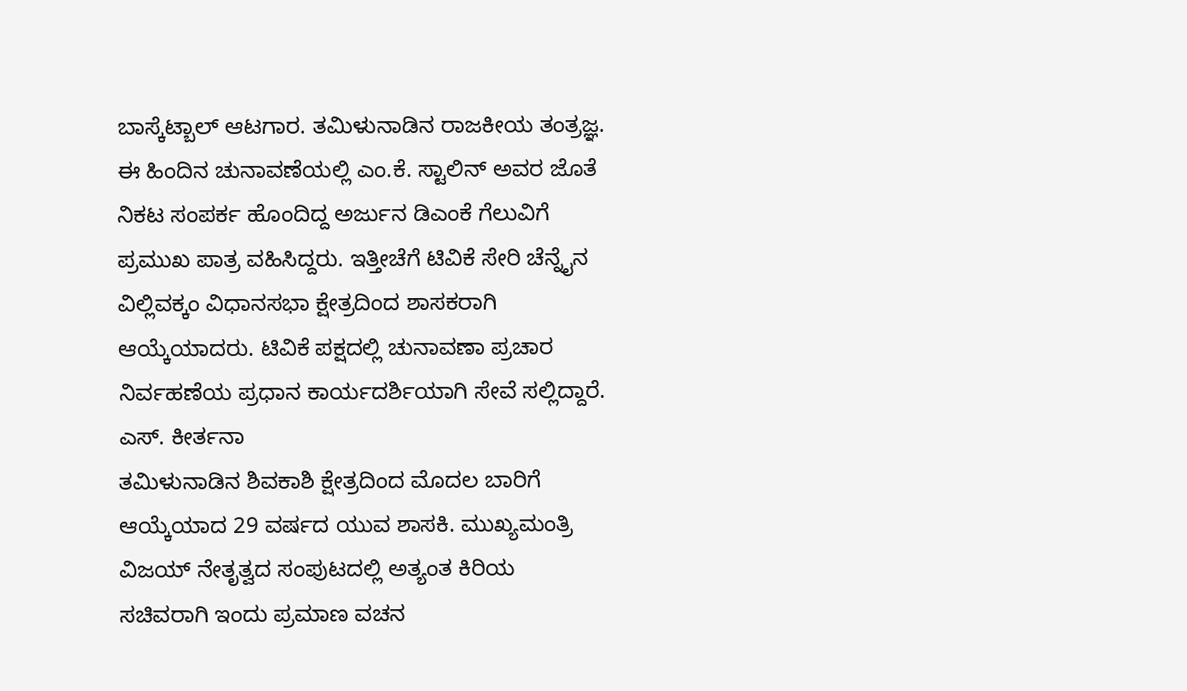ಬಾಸ್ಕೆಟ್ಬಾಲ್ ಆಟಗಾರ. ತಮಿಳುನಾಡಿನ ರಾಜಕೀಯ ತಂತ್ರಜ್ಞ. ಈ ಹಿಂದಿನ ಚುನಾವಣೆಯಲ್ಲಿ ಎಂ.ಕೆ. ಸ್ಟಾಲಿನ್ ಅವರ ಜೊತೆ ನಿಕಟ ಸಂಪರ್ಕ ಹೊಂದಿದ್ದ ಅರ್ಜುನ ಡಿಎಂಕೆ ಗೆಲುವಿಗೆ ಪ್ರಮುಖ ಪಾತ್ರ ವಹಿಸಿದ್ದರು. ಇತ್ತೀಚೆಗೆ ಟಿವಿಕೆ ಸೇರಿ ಚೆನ್ನೈನ ವಿಲ್ಲಿವಕ್ಕಂ ವಿಧಾನಸಭಾ ಕ್ಷೇತ್ರದಿಂದ ಶಾಸಕರಾಗಿ ಆಯ್ಕೆಯಾದರು. ಟಿವಿಕೆ ಪಕ್ಷದಲ್ಲಿ ಚುನಾವಣಾ ಪ್ರಚಾರ ನಿರ್ವಹಣೆಯ ಪ್ರಧಾನ ಕಾರ್ಯದರ್ಶಿಯಾಗಿ ಸೇವೆ ಸಲ್ಲಿದ್ದಾರೆ.
ಎಸ್. ಕೀರ್ತನಾ
ತಮಿಳುನಾಡಿನ ಶಿವಕಾಶಿ ಕ್ಷೇತ್ರದಿಂದ ಮೊದಲ ಬಾರಿಗೆ ಆಯ್ಕೆಯಾದ 29 ವರ್ಷದ ಯುವ ಶಾಸಕಿ. ಮುಖ್ಯಮಂತ್ರಿ ವಿಜಯ್ ನೇತೃತ್ವದ ಸಂಪುಟದಲ್ಲಿ ಅತ್ಯಂತ ಕಿರಿಯ ಸಚಿವರಾಗಿ ಇಂದು ಪ್ರಮಾಣ ವಚನ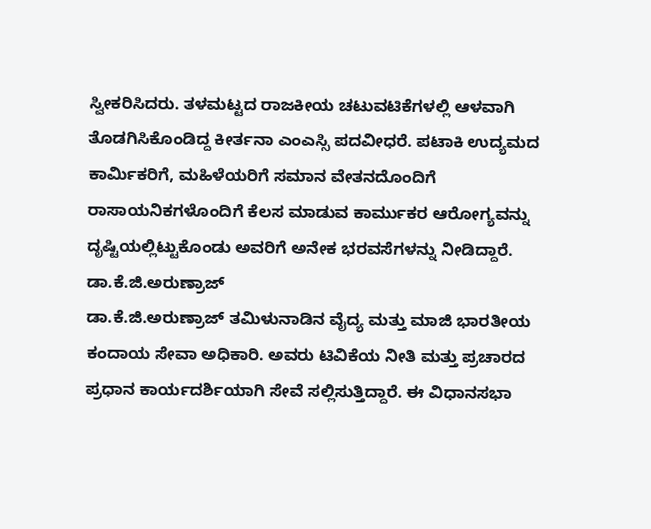ಸ್ವೀಕರಿಸಿದರು. ತಳಮಟ್ಟದ ರಾಜಕೀಯ ಚಟುವಟಿಕೆಗಳಲ್ಲಿ ಆಳವಾಗಿ ತೊಡಗಿಸಿಕೊಂಡಿದ್ದ ಕೀರ್ತನಾ ಎಂಎಸ್ಸಿ ಪದವೀಧರೆ. ಪಟಾಕಿ ಉದ್ಯಮದ ಕಾರ್ಮಿಕರಿಗೆ, ಮಹಿಳೆಯರಿಗೆ ಸಮಾನ ವೇತನದೊಂದಿಗೆ ರಾಸಾಯನಿಕಗಳೊಂದಿಗೆ ಕೆಲಸ ಮಾಡುವ ಕಾರ್ಮುಕರ ಆರೋಗ್ಯವನ್ನು ದೃಷ್ಟಿಯಲ್ಲಿಟ್ಟುಕೊಂಡು ಅವರಿಗೆ ಅನೇಕ ಭರವಸೆಗಳನ್ನು ನೀಡಿದ್ದಾರೆ.
ಡಾ.ಕೆ.ಜಿ.ಅರುಣ್ರಾಜ್
ಡಾ.ಕೆ.ಜಿ.ಅರುಣ್ರಾಜ್ ತಮಿಳುನಾಡಿನ ವೈದ್ಯ ಮತ್ತು ಮಾಜಿ ಭಾರತೀಯ ಕಂದಾಯ ಸೇವಾ ಅಧಿಕಾರಿ. ಅವರು ಟಿವಿಕೆಯ ನೀತಿ ಮತ್ತು ಪ್ರಚಾರದ ಪ್ರಧಾನ ಕಾರ್ಯದರ್ಶಿಯಾಗಿ ಸೇವೆ ಸಲ್ಲಿಸುತ್ತಿದ್ದಾರೆ. ಈ ವಿಧಾನಸಭಾ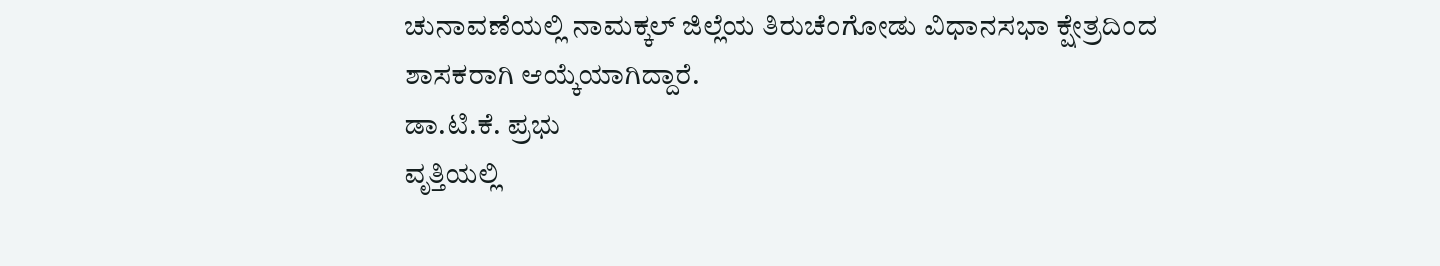ಚುನಾವಣೆಯಲ್ಲಿ ನಾಮಕ್ಕಲ್ ಜಿಲ್ಲೆಯ ತಿರುಚೆಂಗೋಡು ವಿಧಾನಸಭಾ ಕ್ಷೇತ್ರದಿಂದ ಶಾಸಕರಾಗಿ ಆಯ್ಕೆಯಾಗಿದ್ದಾರೆ.
ಡಾ.ಟಿ.ಕೆ. ಪ್ರಭು
ವೃತ್ತಿಯಲ್ಲಿ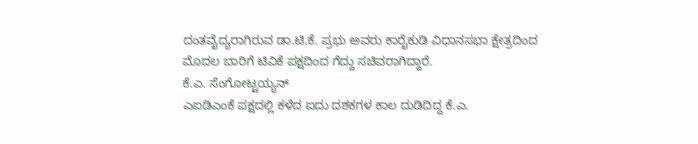ದಂತವೈದ್ಯರಾಗಿರುವ ಡಾ.ಟಿ.ಕೆ. ಪ್ರಭು ಅವರು ಕಾರೈಕುಡಿ ವಿಧಾನಸಭಾ ಕ್ಷೇತ್ರದಿಂದ ಮೊದಲ ಬಾರಿಗೆ ಟಿವಿಕೆ ಪಕ್ಷದಿಂದ ಗೆದ್ದು ಸಚಿವರಾಗಿದ್ದಾರೆ.
ಕೆ.ಎ. ಸೆಂಗೋಟ್ಟಯ್ಯನ್
ಎಐಡಿಎಂಕೆ ಪಕ್ಷದಲ್ಲಿ ಕಳೆದ ಐದು ದಶಕಗಳ ಕಾಲ ದುಡಿದಿದ್ದ ಕೆ.ಎ.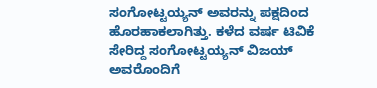ಸಂಗೋಟ್ಟಯ್ಯನ್ ಅವರನ್ನು ಪಕ್ಷದಿಂದ ಹೊರಹಾಕಲಾಗಿತ್ತು. ಕಳೆದ ವರ್ಷ ಟಿವಿಕೆ ಸೇರಿದ್ದ ಸಂಗೋಟ್ಟಯ್ಯನ್ ವಿಜಯ್ ಅವರೊಂದಿಗೆ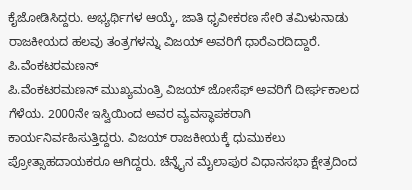ಕೈಜೋಡಿಸಿದ್ದರು. ಅಭ್ಯರ್ಥಿಗಳ ಆಯ್ಕೆ, ಜಾತಿ ಧೃವೀಕರಣ ಸೇರಿ ತಮಿಳುನಾಡು ರಾಜಕೀಯದ ಹಲವು ತಂತ್ರಗಳನ್ನು ವಿಜಯ್ ಅವರಿಗೆ ಧಾರೆಎರದಿದ್ದಾರೆ.
ಪಿ.ವೆಂಕಟರಮಣನ್
ಪಿ.ವೆಂಕಟರಮಣನ್ ಮುಖ್ಯಮಂತ್ರಿ ವಿಜಯ್ ಜೋಸೆಫ್ ಅವರಿಗೆ ದೀರ್ಘಕಾಲದ ಗೆಳೆಯ. 2000ನೇ ಇಸ್ವಿಯಿಂದ ಅವರ ವ್ಯವಸ್ಥಾಪಕರಾಗಿ ಕಾರ್ಯನಿರ್ವಹಿಸುತ್ತಿದ್ದರು. ವಿಜಯ್ ರಾಜಕೀಯಕ್ಕೆ ಧುಮುಕಲು ಪ್ರೋತ್ಸಾಹದಾಯಕರೂ ಆಗಿದ್ದರು. ಚೆನ್ನೈನ ಮೈಲಾಪುರ ವಿಧಾನಸಭಾ ಕ್ಷೇತ್ರದಿಂದ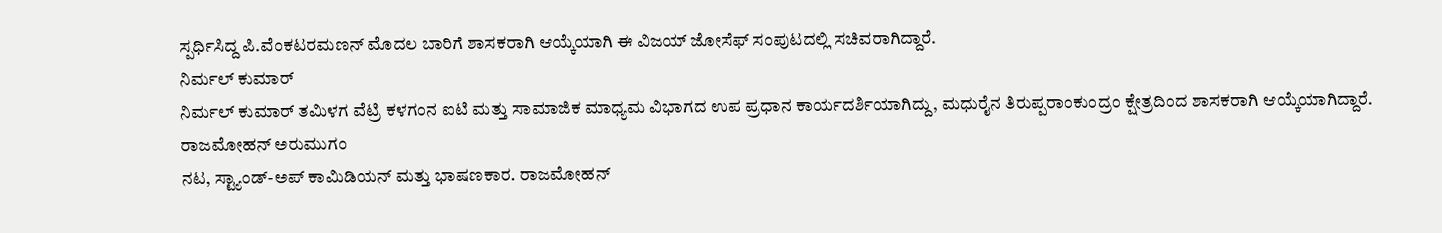ಸ್ಪರ್ಧಿಸಿದ್ದ ಪಿ.ವೆಂಕಟರಮಣನ್ ಮೊದಲ ಬಾರಿಗೆ ಶಾಸಕರಾಗಿ ಆಯ್ಕೆಯಾಗಿ ಈ ವಿಜಯ್ ಜೋಸೆಫ್ ಸಂಪುಟದಲ್ಲಿ ಸಚಿವರಾಗಿದ್ದಾರೆ.
ನಿರ್ಮಲ್ ಕುಮಾರ್
ನಿರ್ಮಲ್ ಕುಮಾರ್ ತಮಿಳಗ ವೆಟ್ರಿ ಕಳಗಂನ ಐಟಿ ಮತ್ತು ಸಾಮಾಜಿಕ ಮಾಧ್ಯಮ ವಿಭಾಗದ ಉಪ ಪ್ರಧಾನ ಕಾರ್ಯದರ್ಶಿಯಾಗಿದ್ದು, ಮಧುರೈನ ತಿರುಪ್ಪರಾಂಕುಂದ್ರಂ ಕ್ಷೇತ್ರದಿಂದ ಶಾಸಕರಾಗಿ ಆಯ್ಕೆಯಾಗಿದ್ದಾರೆ.
ರಾಜಮೋಹನ್ ಅರುಮುಗಂ
ನಟ, ಸ್ಟ್ಯಾಂಡ್-ಅಪ್ ಕಾಮಿಡಿಯನ್ ಮತ್ತು ಭಾಷಣಕಾರ. ರಾಜಮೋಹನ್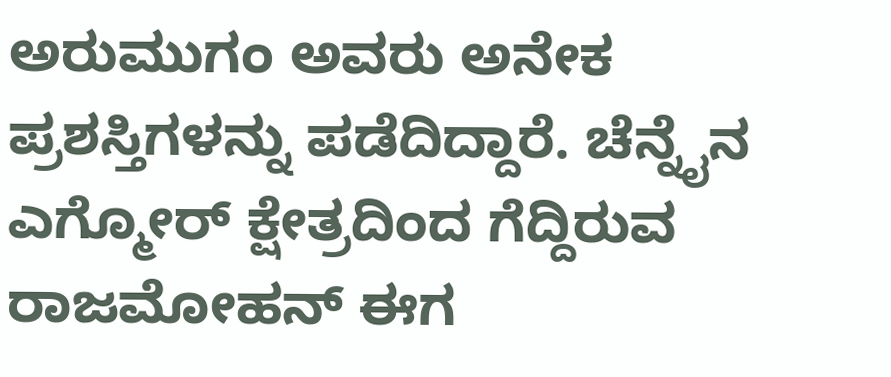ಅರುಮುಗಂ ಅವರು ಅನೇಕ ಪ್ರಶಸ್ತಿಗಳನ್ನು ಪಡೆದಿದ್ದಾರೆ. ಚೆನ್ನೈನ ಎಗ್ಮೋರ್ ಕ್ಷೇತ್ರದಿಂದ ಗೆದ್ದಿರುವ ರಾಜಮೋಹನ್ ಈಗ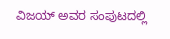ವಿಜಯ್ ಅವರ ಸಂಪುಟದಲ್ಲಿ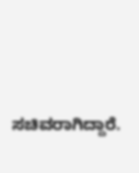ಸಚಿವರಾಗಿದ್ದಾರೆ.